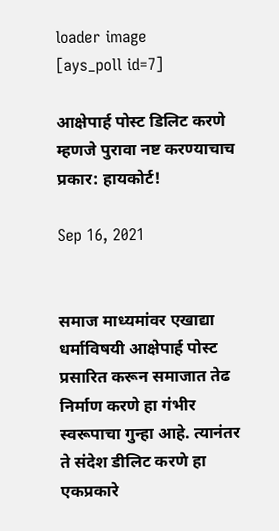loader image
[ays_poll id=7]

आक्षेपार्ह पोस्ट डिलिट करणे म्हणजे पुरावा नष्ट करण्याचाच प्रकार: हायकोर्ट!

Sep 16, 2021


समाज माध्यमांवर एखाद्या धर्माविषयी आक्षेपार्ह पोस्ट प्रसारित करून समाजात तेढ निर्माण करणे हा गंभीर स्वरूपाचा गुन्हा आहे. त्यानंतर ते संदेश डीलिट करणे हा एकप्रकारे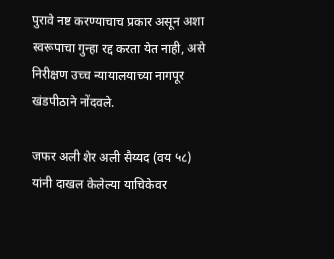पुरावे नष्ट करण्याचाच प्रकार असून अशा स्वरूपाचा गुन्हा रद्द करता येत नाही, असे निरीक्षण उच्च न्यायालयाच्या नागपूर खंडपीठाने नोंदवले.

जफर अली शेर अली सैय्यद (वय ५८) यांनी दाखल केलेल्या याचिकेवर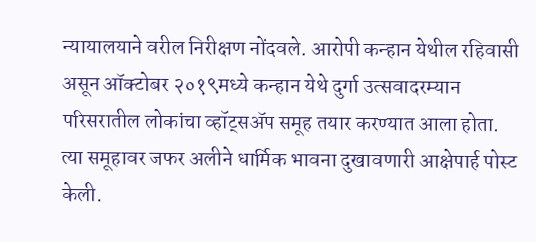न्यायालयाने वरील निरीक्षण नोंदवले. आरोपी कन्हान येथील रहिवासी असून ऑक्टोबर २०१९मध्ये कन्हान येथे दुर्गा उत्सवादरम्यान परिसरातील लोकांचा व्हॉट्सॲप समूह तयार करण्यात आला होता. त्या समूहावर जफर अलीने धार्मिक भावना दुखावणारी आक्षेपार्ह पोस्ट केली.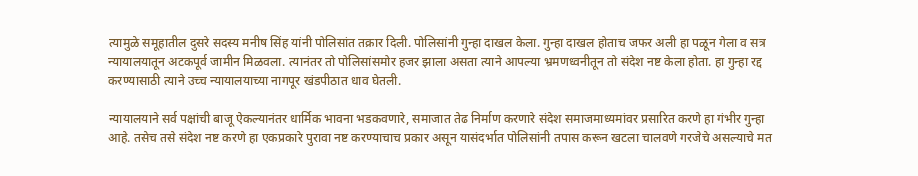त्यामुळे समूहातील दुसरे सदस्य मनीष सिंह यांनी पोलिसांत तक्रार दिली. पोलिसांनी गुन्हा दाखल केला. गुन्हा दाखल होताच जफर अली हा पळून गेला व सत्र न्यायालयातून अटकपूर्व जामीन मिळवला. त्यानंतर तो पोलिसांसमोर हजर झाला असता त्याने आपल्या भ्रमणध्वनीतून तो संदेश नष्ट केला होता. हा गुन्हा रद्द करण्यासाठी त्याने उच्च न्यायालयाच्या नागपूर खंडपीठात धाव घेतली.

न्यायालयाने सर्व पक्षांची बाजू ऐकल्यानंतर धार्मिक भावना भडकवणारे, समाजात तेढ निर्माण करणारे संदेश समाजमाध्यमांवर प्रसारित करणे हा गंभीर गुन्हा आहे. तसेच तसे संदेश नष्ट करणे हा एकप्रकारे पुरावा नष्ट करण्याचाच प्रकार असून यासंदर्भात पोलिसांनी तपास करून खटला चालवणे गरजेचे असल्याचे मत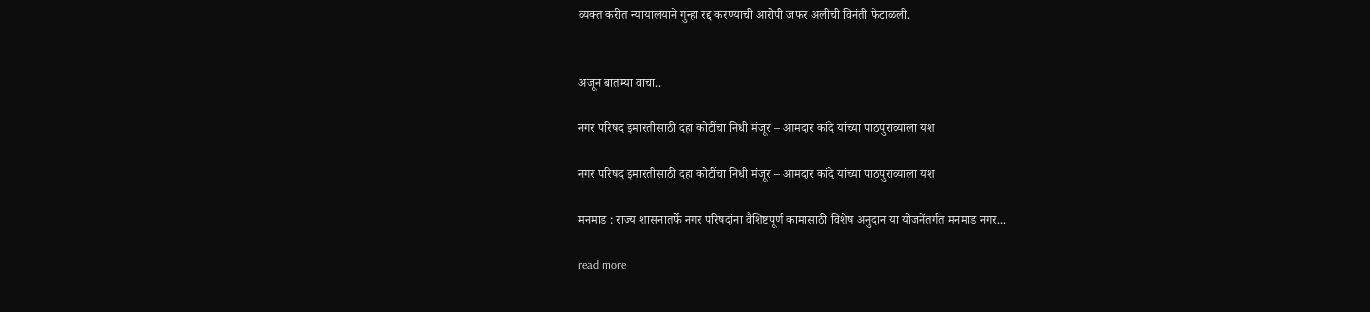व्यक्त करीत न्यायालयाने गुन्हा रद्द करण्याची आरोपी जफर अलीची विनंती फेटाळली.


अजून बातम्या वाचा..

नगर परिषद इमारतीसाठी दहा कोटींचा निधी मंजूर – आमदार कांदे यांच्या पाठपुराव्याला यश

नगर परिषद इमारतीसाठी दहा कोटींचा निधी मंजूर – आमदार कांदे यांच्या पाठपुराव्याला यश

मनमाड : राज्य शासनातर्फे नगर परिषदांना वैशिष्टपूर्ण कामासाठी विशेष अनुदान या योजनेंतर्गत मनमाड नगर...

read more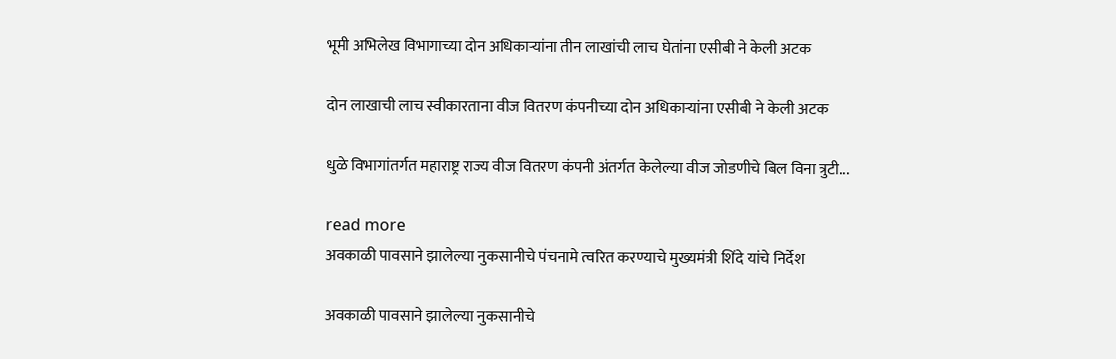भूमी अभिलेख विभागाच्या दोन अधिकाऱ्यांना तीन लाखांची लाच घेतांना एसीबी ने केली अटक

दोन लाखाची लाच स्वीकारताना वीज वितरण कंपनीच्या दोन अधिकाऱ्यांना एसीबी ने केली अटक

धुळे विभागांतर्गत महाराष्ट्र राज्य वीज वितरण कंपनी अंतर्गत केलेल्या वीज जोडणीचे बिल विना त्रुटी...

read more
अवकाळी पावसाने झालेल्या नुकसानीचे पंचनामे त्वरित करण्याचे मुख्यमंत्री शिंदे यांचे निर्देश

अवकाळी पावसाने झालेल्या नुकसानीचे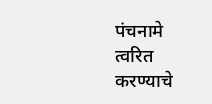पंचनामे त्वरित करण्याचे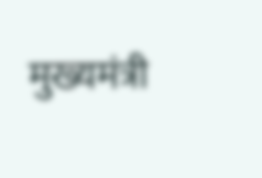मुख्यमंत्री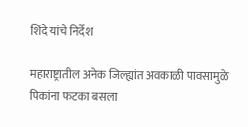शिंदे यांचे निर्देश

महाराष्ट्रातील अनेक जिल्ह्यांत अवकाळी पावसामुळे पिकांना फटका बसला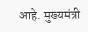आहे. मुख्यमंत्री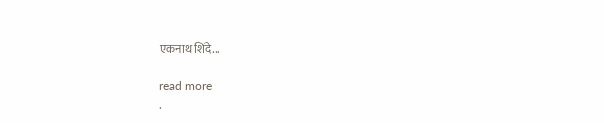एकनाथ शिंदे...

read more
.